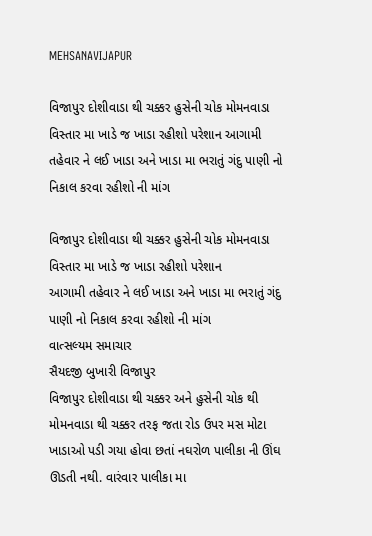MEHSANAVIJAPUR

વિજાપુર દોશીવાડા થી ચક્કર હુસેની ચોક મોમનવાડા વિસ્તાર મા ખાડે જ ખાડા રહીશો પરેશાન આગામી તહેવાર ને લઈ ખાડા અને ખાડા મા ભરાતું ગંદુ પાણી નો નિકાલ કરવા રહીશો ની માંગ

વિજાપુર દોશીવાડા થી ચક્કર હુસેની ચોક મોમનવાડા વિસ્તાર મા ખાડે જ ખાડા રહીશો પરેશાન
આગામી તહેવાર ને લઈ ખાડા અને ખાડા મા ભરાતું ગંદુ પાણી નો નિકાલ કરવા રહીશો ની માંગ
વાત્સલ્યમ સમાચાર
સૈયદજી બુખારી વિજાપુર
વિજાપુર દોશીવાડા થી ચક્કર અને હુસેની ચોક થી મોમનવાડા થી ચક્કર તરફ જતા રોડ ઉપર મસ મોટા ખાડાઓ પડી ગયા હોવા છતાં નઘરોળ પાલીકા ની ઊંઘ ઊડતી નથી. વારંવાર પાલીકા મા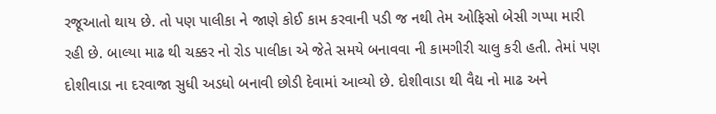રજૂઆતો થાય છે. તો પણ પાલીકા ને જાણે કોઈ કામ કરવાની પડી જ નથી તેમ ઓફિસો બેસી ગપ્પા મારી રહી છે. બાલ્યા માઢ થી ચક્કર નો રોડ પાલીકા એ જેતે સમયે બનાવવા ની કામગીરી ચાલુ કરી હતી. તેમાં પણ દોશીવાડા ના દરવાજા સુધી અડધો બનાવી છોડી દેવામાં આવ્યો છે. દોશીવાડા થી વૈદ્ય નો માઢ અને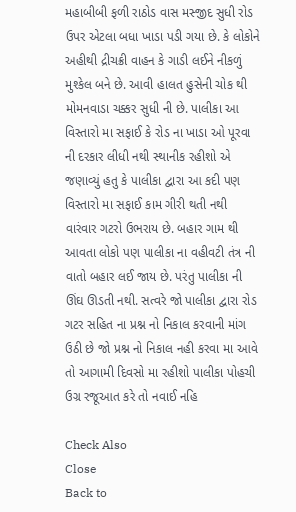મહાબીબી ફળી રાઠોડ વાસ મસ્જીદ સુધી રોડ ઉપર એટલા બધા ખાડા પડી ગયા છે. કે લોકોને અહીથી દ્રીચક્રી વાહન કે ગાડી લઈને નીકળું મુશ્કેલ બને છે. આવી હાલત હુસેની ચોક થી મોમનવાડા ચક્કર સુધી ની છે. પાલીકા આ વિસ્તારો મા સફાઈ કે રોડ ના ખાડા ઓ પૂરવા ની દરકાર લીધી નથી સ્થાનીક રહીશો એ જણાવ્યું હતુ કે પાલીકા દ્વારા આ કદી પણ વિસ્તારો મા સફાઈ કામ ગીરી થતી નથી વારંવાર ગટરો ઉભરાય છે. બહાર ગામ થી આવતા લોકો પણ પાલીકા ના વહીવટી તંત્ર ની વાતો બહાર લઈ જાય છે. પરંતુ પાલીકા ની ઊંઘ ઊડતી નથી. સત્વરે જો પાલીકા દ્વારા રોડ ગટર સહિત ના પ્રશ્ન નો નિકાલ કરવાની માંગ ઉઠી છે જો પ્રશ્ન નો નિકાલ નહી કરવા મા આવે તો આગામી દિવસો મા રહીશો પાલીકા પોહચી ઉગ્ર રજૂઆત કરે તો નવાઈ નહિ

Check Also
Close
Back to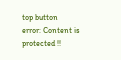top button
error: Content is protected !!